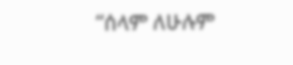“ሰላም ለሁሉም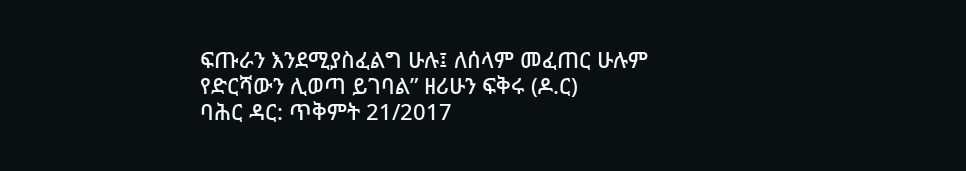ፍጡራን እንደሚያስፈልግ ሁሉ፤ ለሰላም መፈጠር ሁሉም የድርሻውን ሊወጣ ይገባል” ዘሪሁን ፍቅሩ (ዶ.ር)
ባሕር ዳር: ጥቅምት 21/2017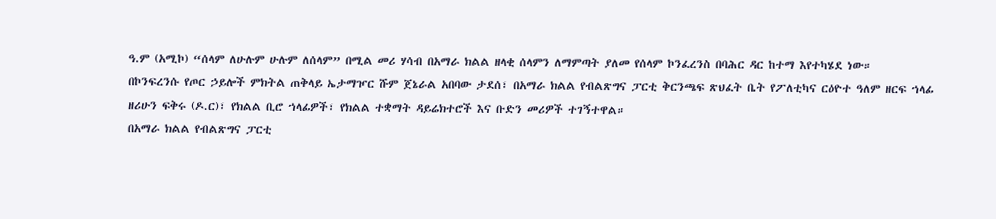ዓ.ም (አሚኮ) “ሰላም ለሁሉም ሁሉም ለሰላም” በሚል መሪ ሃሳብ በአማራ ክልል ዘላቂ ሰላምን ለማምጣት ያለመ የሰላም ኮንፈረንስ በባሕር ዳር ከተማ እየተካሄደ ነው።
በኮንፍረንሱ የጦር ኃይሎች ምክትል ጠቅላይ ኤታማዦር ሹም ጀኔራል አበባው ታደሰ፣ በአማራ ክልል የብልጽግና ፓርቲ ቅርንጫፍ ጽህፈት ቤት የፖለቲካና ርዕዮተ ዓለም ዘርፍ ኀላፊ ዘሪሁን ፍቅሩ (ዶ.ር)፣ የክልል ቢሮ ኀላፊዎች፣ የክልል ተቋማት ዳይሬክተሮች እና ቡድን መሪዎች ተገኝተዋል።
በአማራ ክልል የብልጽግና ፓርቲ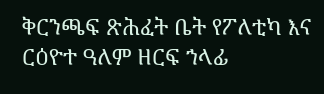ቅርንጫፍ ጽሕፈት ቤት የፖለቲካ እና ርዕዮተ ዓለም ዘርፍ ኀላፊ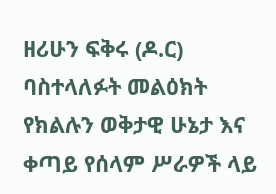ዘሪሁን ፍቅሩ (ዶ.ር) ባስተላለፉት መልዕክት የክልሉን ወቅታዊ ሁኔታ እና ቀጣይ የሰላም ሥራዎች ላይ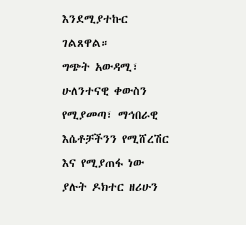እንደሚያተኩር ገልጸዋል።
ግጭት አውዳሚ፣ ሁለንተናዊ ቀውስን የሚያመጣ፣ ማኅበራዊ እሴቶቻችንን የሚሸረሽር እና የሚያጠፋ ነው ያሉት ዶክተር ዘሪሁን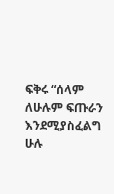ፍቅሩ “ሰላም ለሁሉም ፍጡራን እንደሚያስፈልግ ሁሉ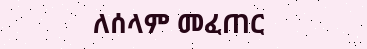ለሰላም መፈጠር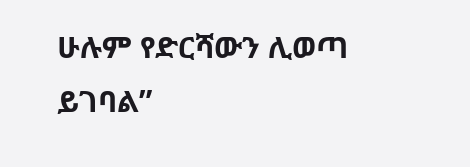ሁሉም የድርሻውን ሊወጣ ይገባል”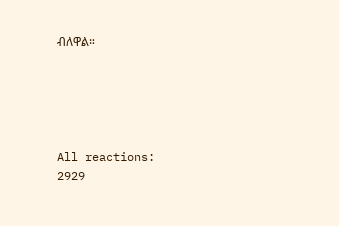ብለዋል።





All reactions:
2929